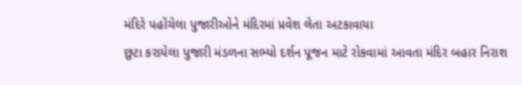મંદિરે પહોંચેલા પુજારીઓને મંદિરમાં પ્રવેશ લેતા અટકાવાયા
છુટા કરાયેલા પુજારી મંડળના સભ્યો દર્શન પૂજન માટે રોકવામાં આવતા મંદિર બહાર નિરાશ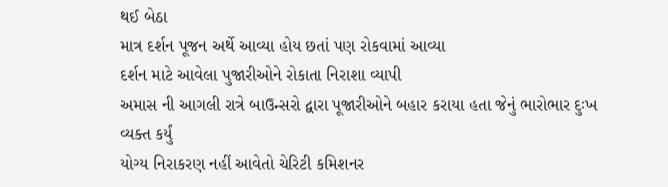થઈ બેઠા
માત્ર દર્શન પૂજન અર્થે આવ્યા હોય છતાં પણ રોકવામાં આવ્યા
દર્શન માટે આવેલા પુજારીઓને રોકાતા નિરાશા વ્યાપી
અમાસ ની આગલી રાત્રે બાઉન્સરો દ્વારા પૂજારીઓને બહાર કરાયા હતા જેનું ભારોભાર દુઃખ વ્યક્ત કર્યું
યોગ્ય નિરાકરણ નહીં આવેતો ચેરિટી કમિશનર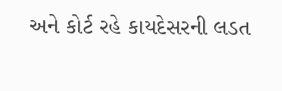અને કોર્ટ રહે કાયદેસરની લડત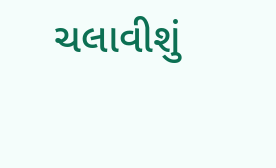ચલાવીશું